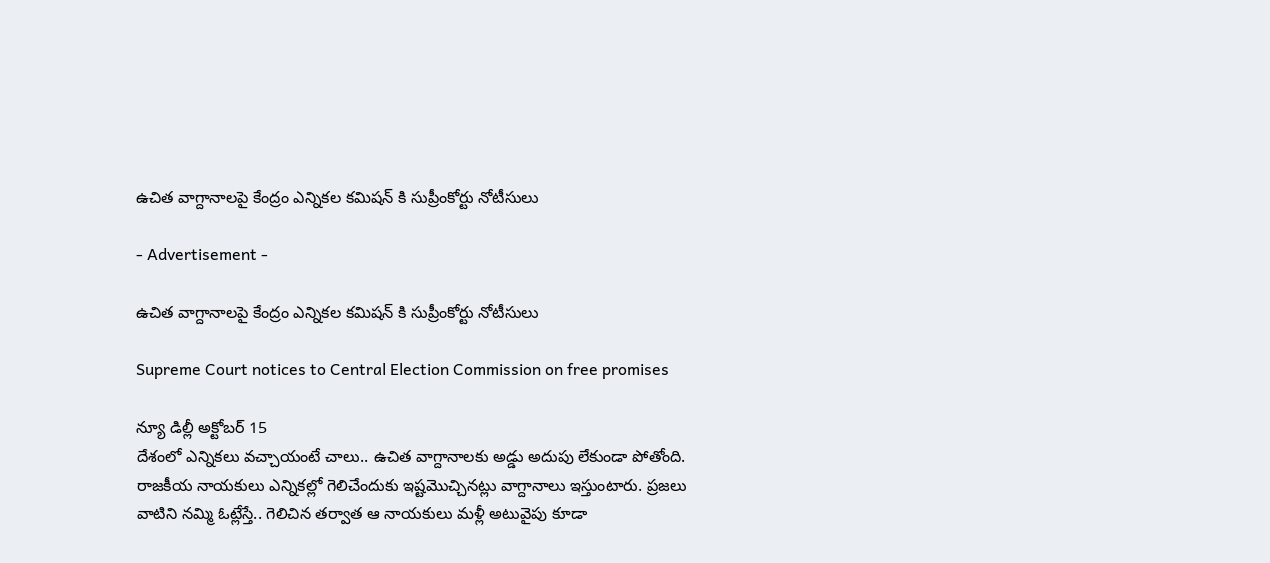ఉచిత వాగ్దానాలపై కేంద్రం ఎన్నికల కమిషన్ కి సుప్రీంకోర్టు నోటీసులు

- Advertisement -

ఉచిత వాగ్దానాలపై కేంద్రం ఎన్నికల కమిషన్ కి సుప్రీంకోర్టు నోటీసులు

Supreme Court notices to Central Election Commission on free promises

న్యూ డిల్లీ అక్టోబర్ 15
దేశంలో ఎన్నికలు వచ్చాయంటే చాలు.. ఉచిత వాగ్దానాలకు అడ్డు అదుపు లేకుండా పోతోంది. రాజకీయ నాయకులు ఎన్నికల్లో గెలిచేందుకు ఇష్టమొచ్చినట్లు వాగ్దానాలు ఇస్తుంటారు. ప్రజలు వాటిని నమ్మి ఓట్లేస్తే.. గెలిచిన తర్వాత ఆ నాయకులు మళ్లీ అటువైపు కూడా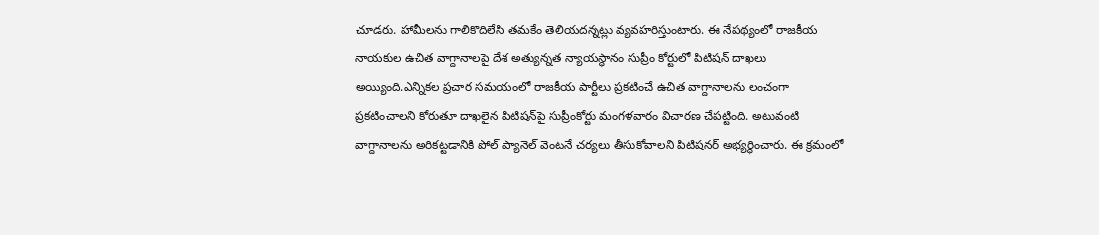చూడరు. హామీలను గాలికొదిలేసి తమకేం తెలియదన్నట్లు వ్యవహరిస్తుంటారు. ఈ నేపథ్యంలో రాజకీయ నాయకుల ఉచిత వాగ్దానాలపై దేశ అత్యున్నత న్యాయస్థానం సుప్రీం కోర్టులో పిటిషన్ దాఖలు అయ్యింది.ఎన్నికల ప్రచార సమయంలో రాజకీయ పార్టీలు ప్రకటించే ఉచిత వాగ్దానాలను లంచంగా ప్రకటించాలని కోరుతూ దాఖలైన పిటిషన్‌పై సుప్రీంకోర్టు మంగళవారం విచారణ చేపట్టింది. అటువంటి వాగ్దానాలను అరికట్టడానికి పోల్ ప్యానెల్ వెంటనే చర్యలు తీసుకోవాలని పిటిషనర్ అభ్యర్థించారు. ఈ క్రమంలో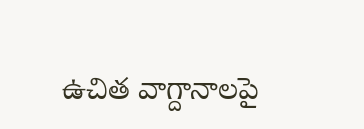ఉచిత వాగ్దానాలపై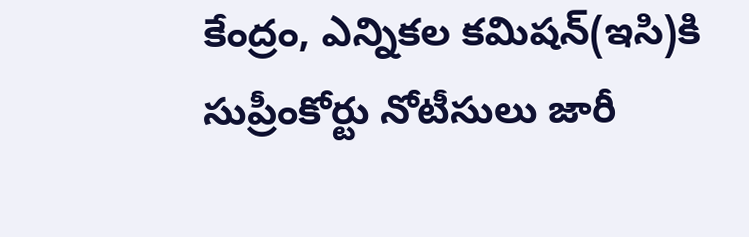కేంద్రం, ఎన్నికల కమిషన్(ఇసి)కి సుప్రీంకోర్టు నోటీసులు జారీ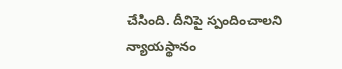చేసింది. దీనిపై స్పందించాలని న్యాయస్థానం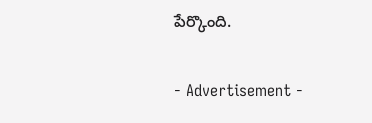పేర్కొంది.

- Advertisement -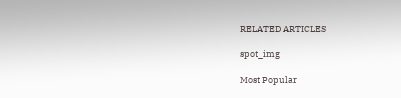RELATED ARTICLES

spot_img

Most Popular